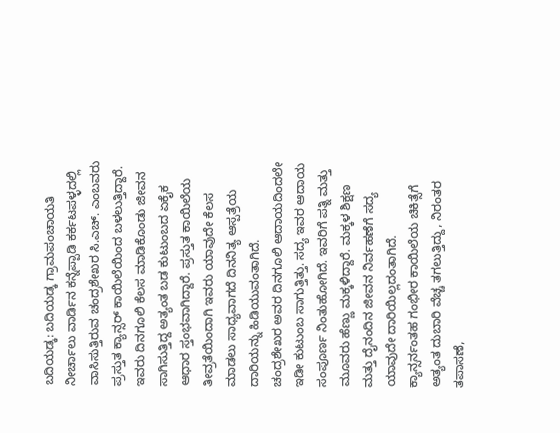ಬದಿಯಡ್ಕ: ಬದಿಯಡ್ಕ ಗ್ರಾಮಪಂಚಾಯತಿ ನೀರ್ಚಾಲು ವಾರ್ಡಿನ ಕನ್ನೆಪ್ಪಾಡಿ ಕರ್ಕಟಪಳ್ಳದಲ್ಲಿ ವಾಸಿಸುತ್ತಿರುವ ಚಂದ್ರಶೇಖರ ಸಿ.ಎಚ್. ಎಂಬವರು ಪ್ರಸ್ತುತ ಕ್ಯಾನ್ಸರ್ ಕಾಯಿಲೆಯಿಂದ ಬಳಲುತ್ತಿದ್ದಾರೆ. ಇವರು ದಿನಗೂಲಿ ಕೆಲಸ ಮಾಡಿಕೊಂಡು ಜೀವನ ಸಾಗಿಸುತ್ತಿದ್ದ ಅತ್ಯಂತ ಬಡ ಕುಟುಂಬದ ಏಕೈಕ ಆಧಾರ ಸ್ತಂಭವಾಗಿದ್ದಾರೆ. ಪ್ರಸ್ತುತ ಕಾಯಿಲೆಯ ತೀವ್ರತೆಯಿಂದಾಗಿ ಇವರು ಯಾವುದೇ ಕೆಲಸ ಮಾಡಲು ಸಾಧ್ಯವಾಗದೆ ದಿನನಿತ್ಯ ಆಸ್ಪತ್ರೆಯ ದಾರಿಯನ್ನು ಹಿಡಿಯುವಂತಾಗಿದೆ.
ಚಂದ್ರಶೇಖರ ಅವರ ದಿನಗೂಲಿ ಆದಾಯದಿಂದಲೇ ಇಡೀ ಕುಟುಂಬ ಸಾಗುತ್ತಿತ್ತು. ಸದ್ಯ ಇವರ ಆದಾಯ ಸಂಪೂರ್ಣ ನಿಂತುಹೋಗಿದೆ. ಇವರಿಗೆ ಪತ್ನಿ ಮತ್ತು ಮೂವರು ಹೆಣ್ಣು ಮಕ್ಕಳಿದ್ದಾರೆ. ಮಕ್ಕಳ ಶಿಕ್ಷಣ ಮತ್ತು ದೈನಂದಿನ ಜೀವನ ನಿರ್ವಹಣೆಗೆ ಸದ್ಯ ಯಾವುದೇ ದಾರಿಯಿಲ್ಲದಂತಾಗಿದೆ.
ಕ್ಯಾನ್ಸರ್ನಂತಹ ಗಂಭೀರ ಕಾಯಿಲೆಯ ಚಿಕಿತ್ಸೆಗೆ ಅತ್ಯಂತ ದುಬಾರಿ ವೆಚ್ಚ ತಗಲುತ್ತಿದ್ದು, ನಿರಂತರ ತಪಾಸಣೆ,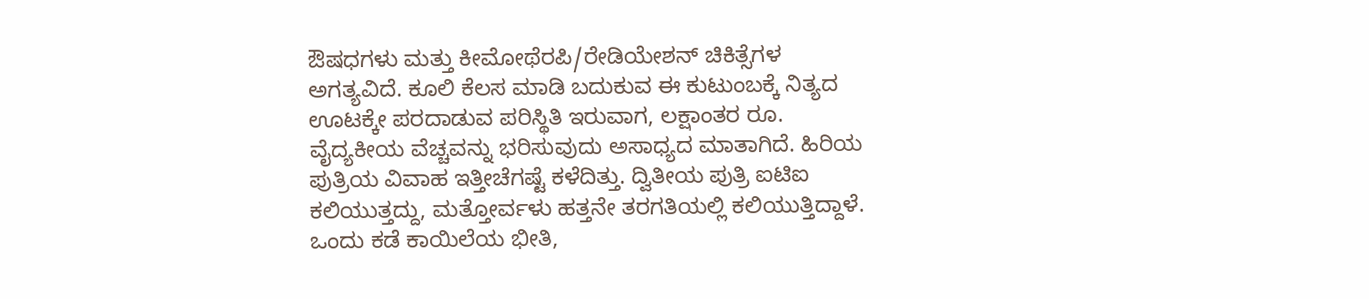ಔಷಧಗಳು ಮತ್ತು ಕೀಮೋಥೆರಪಿ/ರೇಡಿಯೇಶನ್ ಚಿಕಿತ್ಸೆಗಳ ಅಗತ್ಯವಿದೆ. ಕೂಲಿ ಕೆಲಸ ಮಾಡಿ ಬದುಕುವ ಈ ಕುಟುಂಬಕ್ಕೆ ನಿತ್ಯದ ಊಟಕ್ಕೇ ಪರದಾಡುವ ಪರಿಸ್ಥಿತಿ ಇರುವಾಗ, ಲಕ್ಷಾಂತರ ರೂ. ವೈದ್ಯಕೀಯ ವೆಚ್ಚವನ್ನು ಭರಿಸುವುದು ಅಸಾಧ್ಯದ ಮಾತಾಗಿದೆ. ಹಿರಿಯ ಪುತ್ರಿಯ ವಿವಾಹ ಇತ್ತೀಚೆಗಷ್ಟೆ ಕಳೆದಿತ್ತು. ದ್ವಿತೀಯ ಪುತ್ರಿ ಐಟಿಐ ಕಲಿಯುತ್ತದ್ದು, ಮತ್ತೋರ್ವಳು ಹತ್ತನೇ ತರಗತಿಯಲ್ಲಿ ಕಲಿಯುತ್ತಿದ್ದಾಳೆ.
ಒಂದು ಕಡೆ ಕಾಯಿಲೆಯ ಭೀತಿ,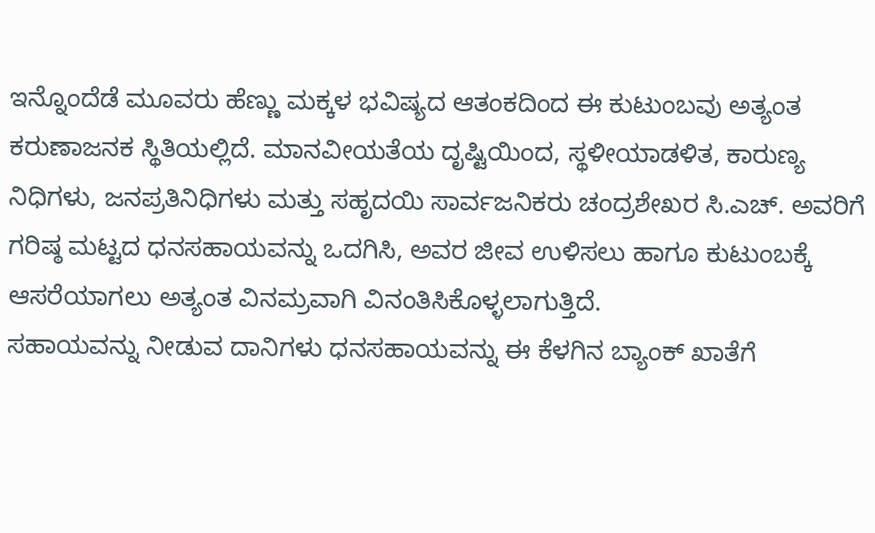ಇನ್ನೊಂದೆಡೆ ಮೂವರು ಹೆಣ್ಣು ಮಕ್ಕಳ ಭವಿಷ್ಯದ ಆತಂಕದಿಂದ ಈ ಕುಟುಂಬವು ಅತ್ಯಂತ ಕರುಣಾಜನಕ ಸ್ಥಿತಿಯಲ್ಲಿದೆ. ಮಾನವೀಯತೆಯ ದೃಷ್ಟಿಯಿಂದ, ಸ್ಥಳೀಯಾಡಳಿತ, ಕಾರುಣ್ಯ ನಿಧಿಗಳು, ಜನಪ್ರತಿನಿಧಿಗಳು ಮತ್ತು ಸಹೃದಯಿ ಸಾರ್ವಜನಿಕರು ಚಂದ್ರಶೇಖರ ಸಿ.ಎಚ್. ಅವರಿಗೆ ಗರಿಷ್ಠ ಮಟ್ಟದ ಧನಸಹಾಯವನ್ನು ಒದಗಿಸಿ, ಅವರ ಜೀವ ಉಳಿಸಲು ಹಾಗೂ ಕುಟುಂಬಕ್ಕೆ ಆಸರೆಯಾಗಲು ಅತ್ಯಂತ ವಿನಮ್ರವಾಗಿ ವಿನಂತಿಸಿಕೊಳ್ಳಲಾಗುತ್ತಿದೆ.
ಸಹಾಯವನ್ನು ನೀಡುವ ದಾನಿಗಳು ಧನಸಹಾಯವನ್ನು ಈ ಕೆಳಗಿನ ಬ್ಯಾಂಕ್ ಖಾತೆಗೆ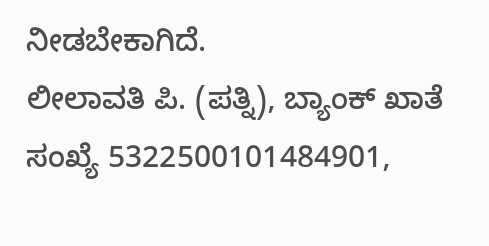ನೀಡಬೇಕಾಗಿದೆ.
ಲೀಲಾವತಿ ಪಿ. (ಪತ್ನಿ), ಬ್ಯಾಂಕ್ ಖಾತೆ ಸಂಖ್ಯೆ 5322500101484901,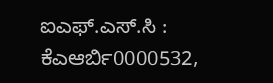ಐಎಫ್.ಎಸ್.ಸಿ : ಕೆಎಆರ್ಬಿ0000532,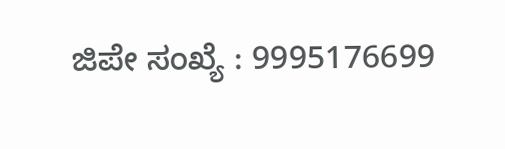ಜಿಪೇ ಸಂಖ್ಯೆ : 9995176699